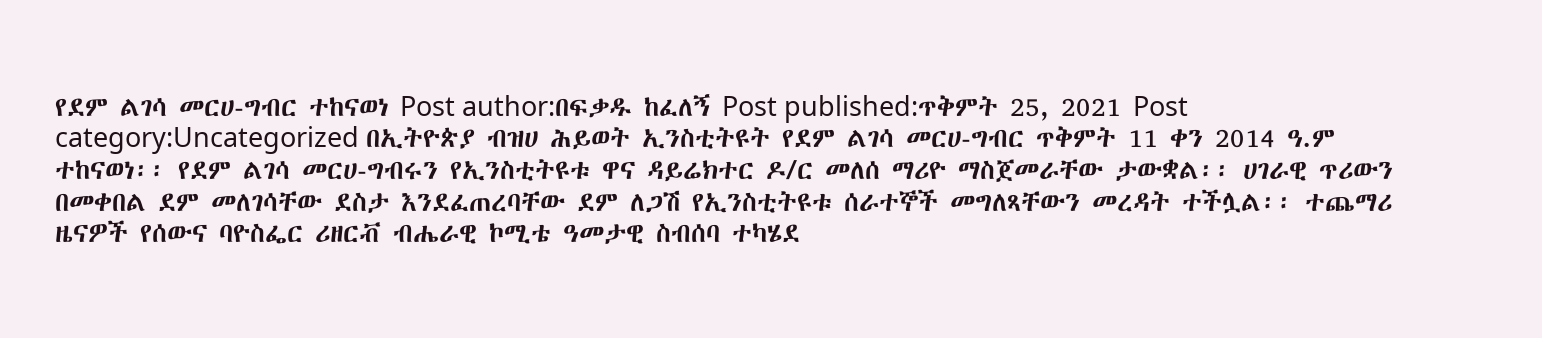የደም ልገሳ መርሀ-ግብር ተከናወነ Post author:በፍቃዱ ከፈለኝ Post published:ጥቅምት 25, 2021 Post category:Uncategorized በኢትዮጵያ ብዝሀ ሕይወት ኢንስቲትዩት የደም ልገሳ መርሀ-ግብር ጥቅምት 11 ቀን 2014 ዓ.ም ተከናወነ፡፡ የደም ልገሳ መርሀ-ግብሩን የኢንስቲትዩቱ ዋና ዳይሬክተር ዶ/ር መለሰ ማሪዮ ማስጀመራቸው ታውቋል፡፡ ሀገራዊ ጥሪውን በመቀበል ደም መለገሳቸው ደስታ እንደፈጠረባቸው ደም ለጋሽ የኢንስቲትዩቱ ሰራተኞች መግለጻቸውን መረዳት ተችሏል፡፡ ተጨማሪ ዜናዎች የሰውና ባዮስፌር ሪዘርቭ ብሔራዊ ኮሚቴ ዓመታዊ ስብሰባ ተካሄደ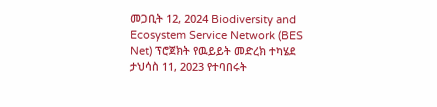መጋቢት 12, 2024 Biodiversity and Ecosystem Service Network (BES Net) ፕሮጀክት የዉይይት መድረክ ተካሄደ ታህሳስ 11, 2023 የተባበሩት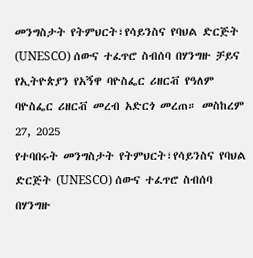መንግስታት የትምህርት፣የሳይንስና የባህል ድርጅት (UNESCO) ሰውና ተፈጥሮ ስብሰባ በሃንግዙ ቻይና የኢትዮጵያን የአኝዋ ባዮስፌር ሪዘርቭ የዓለም ባዮስፌር ሪዘርቭ መረብ አድርጎ መረጠ። መስከረም 27, 2025
የተባበሩት መንግስታት የትምህርት፣የሳይንስና የባህል ድርጅት (UNESCO) ሰውና ተፈጥሮ ስብሰባ በሃንግዙ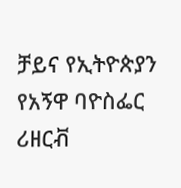ቻይና የኢትዮጵያን የአኝዋ ባዮስፌር ሪዘርቭ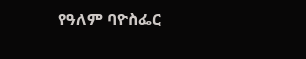የዓለም ባዮስፌር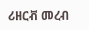ሪዘርቭ መረብ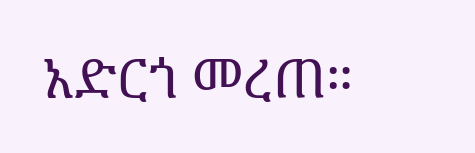አድርጎ መረጠ።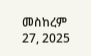መስከረም 27, 2025